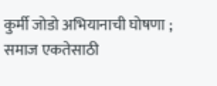कुर्मी जोडो अभियानाची घोषणा ; समाज एकतेसाठी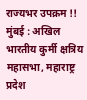राज्यभर उपक्रम !!
मुंबई : अखिल भारतीय कुर्मी क्षत्रिय महासभा, महाराष्ट्र प्रदेश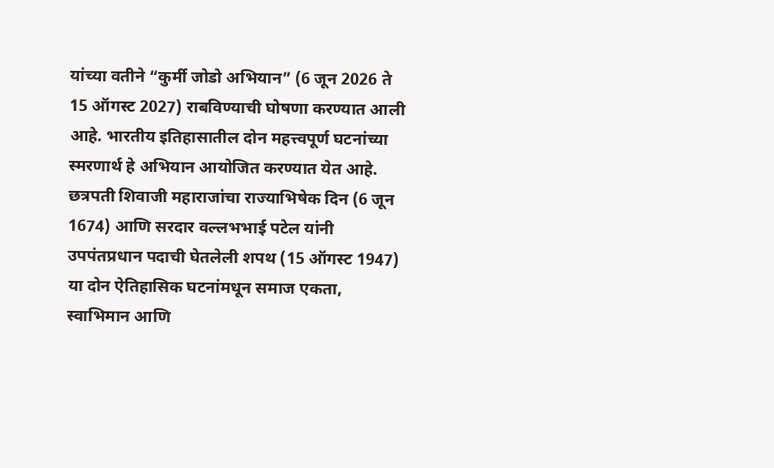यांच्या वतीने “कुर्मी जोडो अभियान” (6 जून 2026 ते 15 ऑगस्ट 2027) राबविण्याची घोषणा करण्यात आली आहे. भारतीय इतिहासातील दोन महत्त्वपूर्ण घटनांच्या स्मरणार्थ हे अभियान आयोजित करण्यात येत आहे.
छत्रपती शिवाजी महाराजांचा राज्याभिषेक दिन (6 जून 1674) आणि सरदार वल्लभभाई पटेल यांनी उपपंतप्रधान पदाची घेतलेली शपथ (15 ऑगस्ट 1947) या दोन ऐतिहासिक घटनांमधून समाज एकता, स्वाभिमान आणि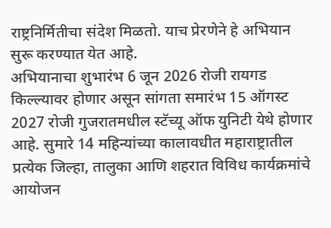राष्ट्रनिर्मितीचा संदेश मिळतो. याच प्रेरणेने हे अभियान सुरू करण्यात येत आहे.
अभियानाचा शुभारंभ 6 जून 2026 रोजी रायगड किल्ल्यावर होणार असून सांगता समारंभ 15 ऑगस्ट 2027 रोजी गुजरातमधील स्टॅच्यू ऑफ युनिटी येथे होणार आहे. सुमारे 14 महिन्यांच्या कालावधीत महाराष्ट्रातील प्रत्येक जिल्हा, तालुका आणि शहरात विविध कार्यक्रमांचे आयोजन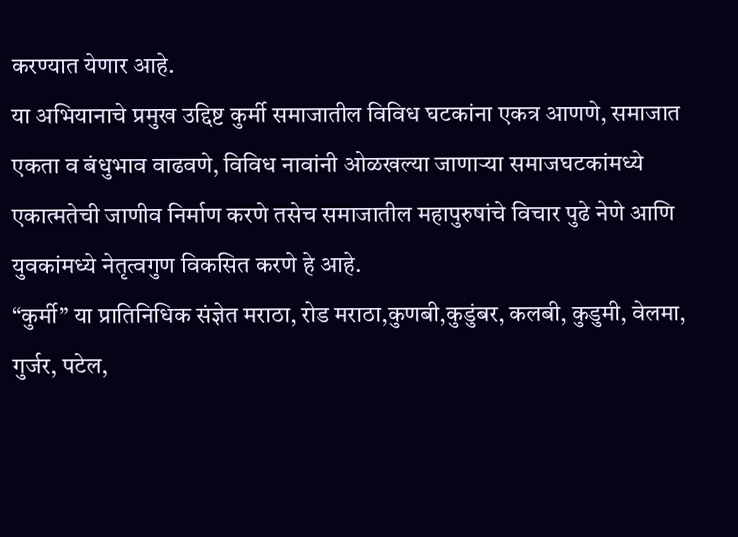करण्यात येणार आहे.
या अभियानाचे प्रमुख उद्दिष्ट कुर्मी समाजातील विविध घटकांना एकत्र आणणे, समाजात एकता व बंधुभाव वाढवणे, विविध नावांनी ओळखल्या जाणाऱ्या समाजघटकांमध्ये एकात्मतेची जाणीव निर्माण करणे तसेच समाजातील महापुरुषांचे विचार पुढे नेणे आणि युवकांमध्ये नेतृत्वगुण विकसित करणे हे आहे.
“कुर्मी” या प्रातिनिधिक संज्ञेत मराठा, रोड मराठा,कुणबी,कुडुंबर, कलबी, कुडुमी, वेलमा, गुर्जर, पटेल,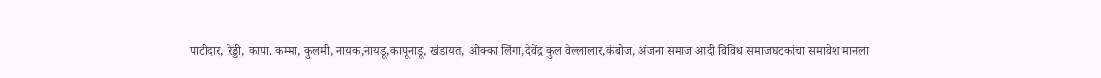पाटीदार, रेड्डी, कापा. कम्मा, कुलमी, नायक,नायडू,कापूनाडू, खंडायत, ओक्का लिंगा,देवेंद्र कुल वेल्लालार,कंबोज, अंजना समाज आदी विविध समाजघटकांचा समावेश मानला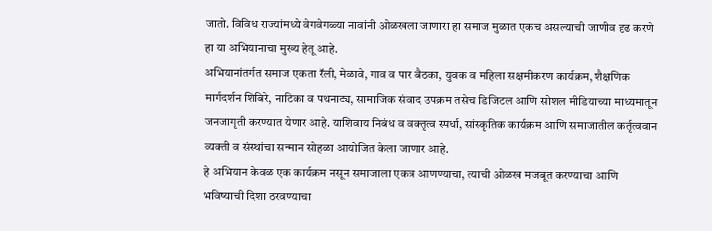जातो. विविध राज्यांमध्ये वेगवेगळ्या नावांनी ओळखला जाणारा हा समाज मुळात एकच असल्याची जाणीव दृढ करणे हा या अभियानाचा मुख्य हेतू आहे.
अभियानांतर्गत समाज एकता रॅली, मेळावे, गाव व पार बैठका, युवक व महिला सक्षमीकरण कार्यक्रम, शैक्षणिक मार्गदर्शन शिबिरे, नाटिका व पथनाट्य, सामाजिक संवाद उपक्रम तसेच डिजिटल आणि सोशल मीडियाच्या माध्यमातून जनजागृती करण्यात येणार आहे. याशिवाय निबंध व वक्तृत्व स्पर्धा, सांस्कृतिक कार्यक्रम आणि समाजातील कर्तृत्ववान व्यक्ती व संस्थांचा सन्मान सोहळा आयोजित केला जाणार आहे.
हे अभियान केवळ एक कार्यक्रम नसून समाजाला एकत्र आणण्याचा, त्याची ओळख मजबूत करण्याचा आणि भविष्याची दिशा ठरवण्याचा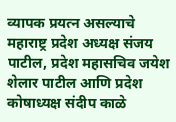व्यापक प्रयत्न असल्याचे महाराष्ट्र प्रदेश अध्यक्ष संजय पाटील, प्रदेश महासचिव जयेश शेलार पाटील आणि प्रदेश कोषाध्यक्ष संदीप काळे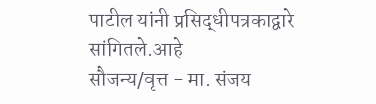पाटील यांनी प्रसिद्धीपत्रकाद्वारे सांगितले.आहे
सौजन्य/वृत्त - मा. संजय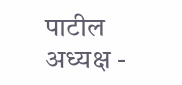पाटील
अध्यक्ष -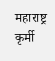महाराष्ट्र कृर्मी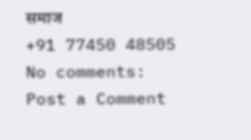समाज
+91 77450 48505
No comments:
Post a Comment